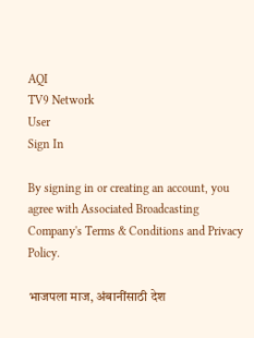AQI
TV9 Network
User
Sign In

By signing in or creating an account, you agree with Associated Broadcasting Company's Terms & Conditions and Privacy Policy.

भाजपला माज, अंबानींसाठी देश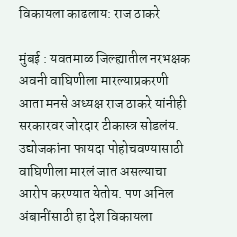विकायला काढलाय: राज ठाकरे

मुंबई : यवतमाळ जिल्ह्यातील नरभक्षक अवनी वाघिणीला मारल्याप्रकरणी आता मनसे अध्यक्ष राज ठाकरे यांनीही सरकारवर जोरदार टीकास्त्र सोडलंय. उद्योजकांना फायदा पोहोचवण्यासाठी वाघिणीला मारलं जात असल्याचा आरोप करण्यात येतोय. पण अनिल अंबानींसाठी हा देश विकायला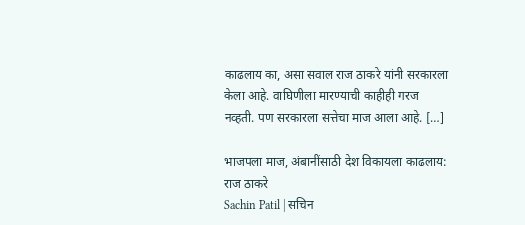काढलाय का, असा सवाल राज ठाकरे यांनी सरकारला केला आहे. वाघिणीला मारण्याची काहीही गरज नव्हती. पण सरकारला सत्तेचा माज आला आहे. […]

भाजपला माज, अंबानींसाठी देश विकायला काढलाय: राज ठाकरे
Sachin Patil | सचिन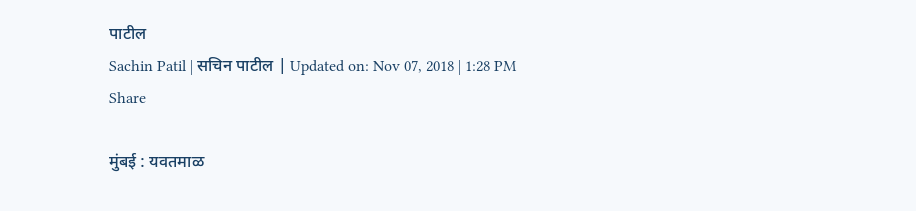पाटील
Sachin Patil | सचिन पाटील | Updated on: Nov 07, 2018 | 1:28 PM
Share

मुंबई : यवतमाळ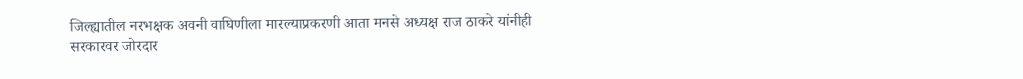जिल्ह्यातील नरभक्षक अवनी वाघिणीला मारल्याप्रकरणी आता मनसे अध्यक्ष राज ठाकरे यांनीही सरकारवर जोरदार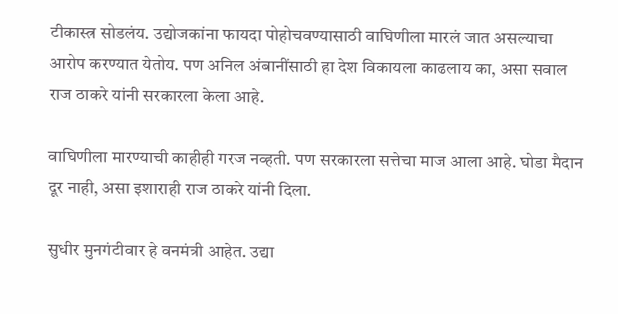टीकास्त्र सोडलंय. उद्योजकांना फायदा पोहोचवण्यासाठी वाघिणीला मारलं जात असल्याचा आरोप करण्यात येतोय. पण अनिल अंबानींसाठी हा देश विकायला काढलाय का, असा सवाल राज ठाकरे यांनी सरकारला केला आहे.

वाघिणीला मारण्याची काहीही गरज नव्हती. पण सरकारला सत्तेचा माज आला आहे. घोडा मैदान दूर नाही, असा इशाराही राज ठाकरे यांनी दिला.

सुधीर मुनगंटीवार हे वनमंत्री आहेत. उद्या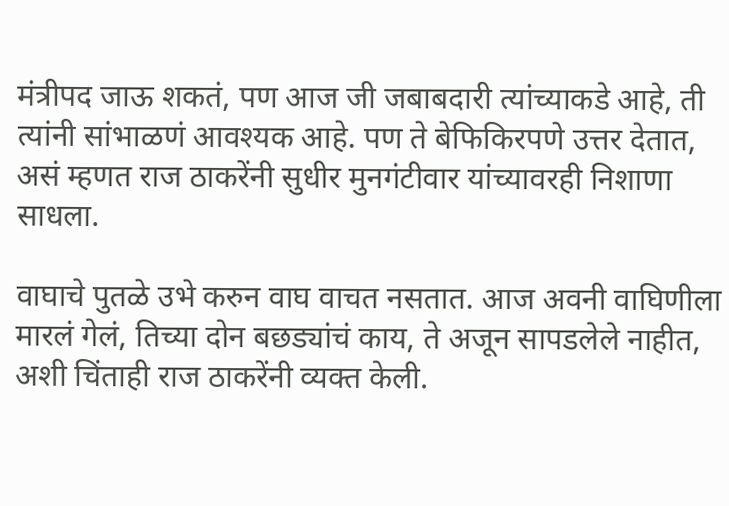मंत्रीपद जाऊ शकतं, पण आज जी जबाबदारी त्यांच्याकडे आहे, ती त्यांनी सांभाळणं आवश्यक आहे. पण ते बेफिकिरपणे उत्तर देतात, असं म्हणत राज ठाकरेंनी सुधीर मुनगंटीवार यांच्यावरही निशाणा साधला.

वाघाचे पुतळे उभे करुन वाघ वाचत नसतात. आज अवनी वाघिणीला मारलं गेलं, तिच्या दोन बछड्यांचं काय, ते अजून सापडलेले नाहीत, अशी चिंताही राज ठाकरेंनी व्यक्त केली.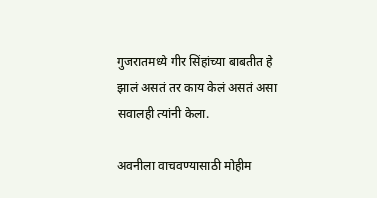गुजरातमध्ये गीर सिंहांच्या बाबतीत हे झालं असतं तर काय केलं असतं असा सवालही त्यांनी केला.

अवनीला वाचवण्यासाठी मोहीम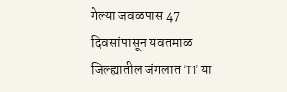गेल्या जवळपास 47 दिवसांपासून यवतमाळ जिल्ह्यातील जंगलात ‘T1’ या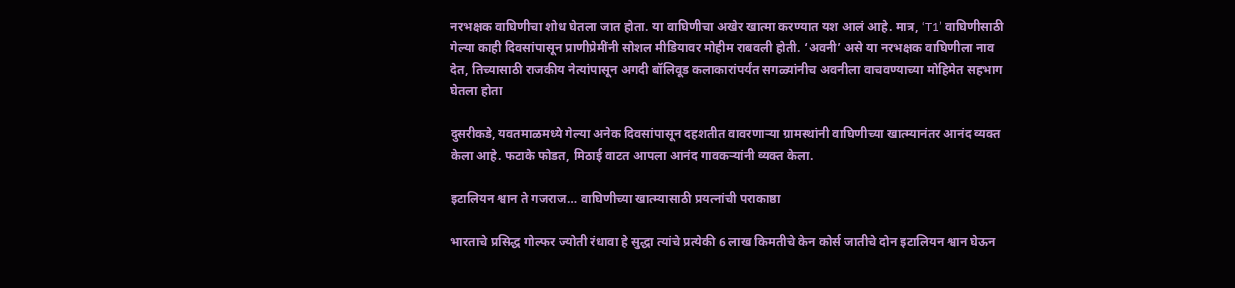नरभक्षक वाघिणीचा शोध घेतला जात होता. या वाघिणीचा अखेर खात्मा करण्यात यश आलं आहे. मात्र, ‘T1’ वाघिणीसाठी गेल्या काही दिवसांपासून प्राणीप्रेमींनी सोशल मीडियावर मोहीम राबवली होती. ‘अवनी’ असे या नरभक्षक वाघिणीला नाव देत, तिच्यासाठी राजकीय नेत्यांपासून अगदी बॉलिवूड कलाकारांपर्यंत सगळ्यांनीच अवनीला वाचवण्याच्या मोहिमेत सहभाग घेतला होता

दुसरीकडे, यवतमाळमध्ये गेल्या अनेक दिवसांपासून दहशतीत वावरणाऱ्या ग्रामस्थांनी वाघिणीच्या खात्म्यानंतर आनंद व्यक्त केला आहे. फटाके फोडत, मिठाई वाटत आपला आनंद गावकऱ्यांनी व्यक्त केला.

इटालियन श्वान ते गजराज… वाघिणीच्या खात्म्यासाठी प्रयत्नांची पराकाष्ठा

भारताचे प्रसिद्ध गोल्फर ज्योती रंधावा हे सुद्धा त्यांचे प्रत्येकी 6 लाख किमतीचे केन कोर्स जातीचे दोन इटालियन श्वान घेऊन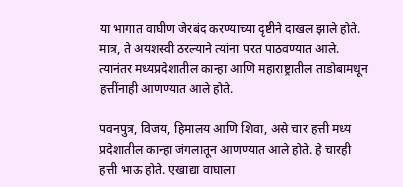या भागात वाघीण जेरबंद करण्याच्या दृष्टीने दाखल झाले होते. मात्र, ते अयशस्वी ठरल्याने त्यांना परत पाठवण्यात आले. त्यानंतर मध्यप्रदेशातील कान्हा आणि महाराष्ट्रातील ताडोबामधून हत्तींनाही आणण्यात आले होते.

पवनपुत्र, विजय, हिमालय आणि शिवा, असे चार हत्ती मध्य प्रदेशातील कान्हा जंगलातून आणण्यात आले होते. हे चारही हत्ती भाऊ होते. एखाद्या वाघाला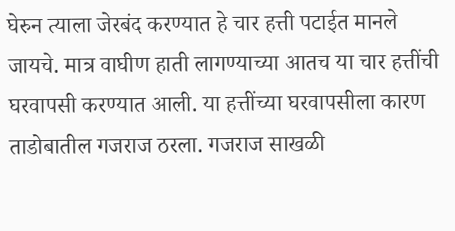घेरुन त्याला जेरबंद करण्यात हे चार हत्ती पटाईत मानले जायचे. मात्र वाघीण हाती लागण्याच्या आतच या चार हत्तींची घरवापसी करण्यात आली. या हत्तींच्या घरवापसीला कारण ताडोबातील गजराज ठरला. गजराज साखळी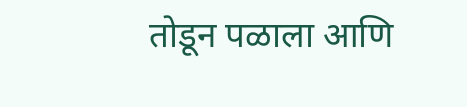तोडून पळाला आणि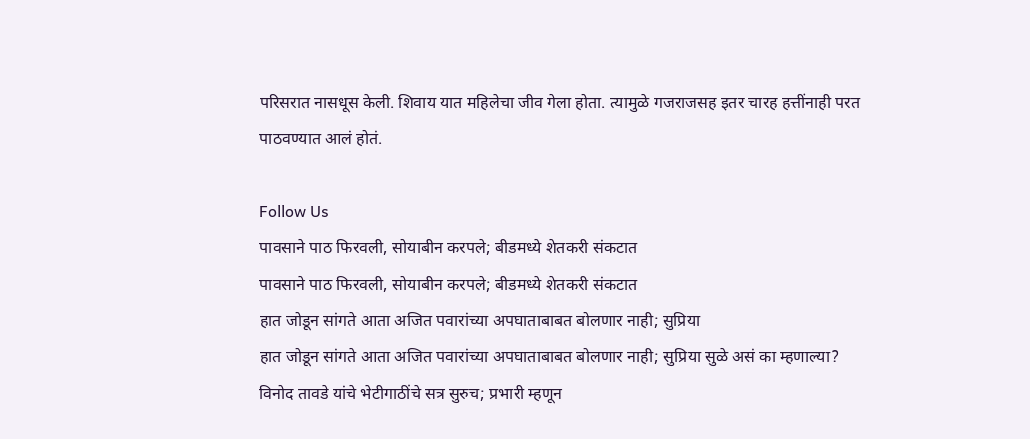परिसरात नासधूस केली. शिवाय यात महिलेचा जीव गेला होता. त्यामुळे गजराजसह इतर चारह हत्तींनाही परत पाठवण्यात आलं होतं.

Follow Us
पावसाने पाठ फिरवली, सोयाबीन करपले; बीडमध्ये शेतकरी संकटात
पावसाने पाठ फिरवली, सोयाबीन करपले; बीडमध्ये शेतकरी संकटात
हात जोडून सांगते आता अजित पवारांच्या अपघाताबाबत बोलणार नाही; सुप्रिया
हात जोडून सांगते आता अजित पवारांच्या अपघाताबाबत बोलणार नाही; सुप्रिया सुळे असं का म्हणाल्या?
विनोद तावडे यांचे भेटीगाठींचे सत्र सुरुच; प्रभारी म्हणून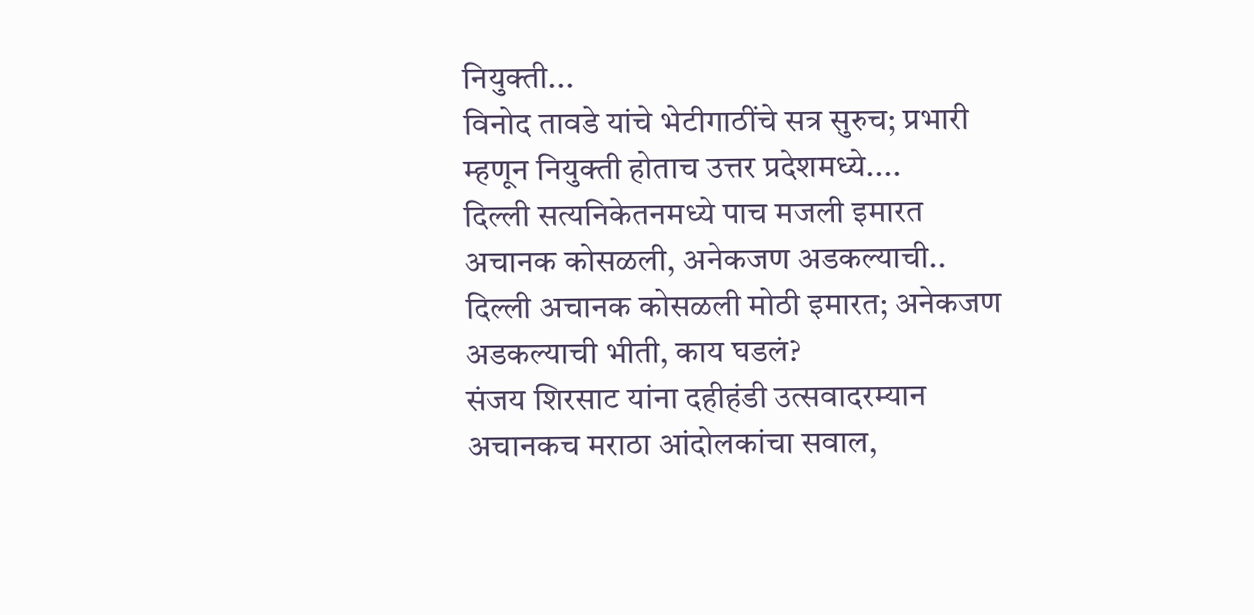नियुक्ती...
विनोद तावडे यांचे भेटीगाठींचे सत्र सुरुच; प्रभारी म्हणून नियुक्ती होताच उत्तर प्रदेशमध्ये....
दिल्ली सत्यनिकेतनमध्ये पाच मजली इमारत अचानक कोसळली, अनेकजण अडकल्याची..
दिल्ली अचानक कोसळली मोठी इमारत; अनेकजण अडकल्याची भीती, काय घडलं?
संजय शिरसाट यांना दहीहंडी उत्सवादरम्यान अचानकच मराठा आंदोलकांचा सवाल,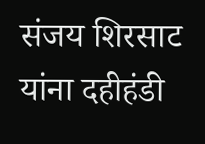संजय शिरसाट यांना दहीहंडी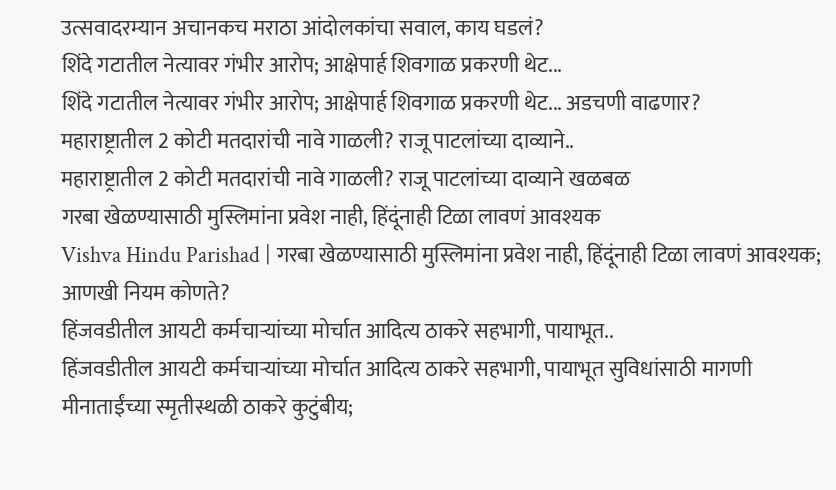उत्सवादरम्यान अचानकच मराठा आंदोलकांचा सवाल, काय घडलं?
शिंदे गटातील नेत्यावर गंभीर आरोप; आक्षेपार्ह शिवगाळ प्रकरणी थेट...
शिंदे गटातील नेत्यावर गंभीर आरोप; आक्षेपार्ह शिवगाळ प्रकरणी थेट... अडचणी वाढणार?
महाराष्ट्रातील 2 कोटी मतदारांची नावे गाळली? राजू पाटलांच्या दाव्याने..
महाराष्ट्रातील 2 कोटी मतदारांची नावे गाळली? राजू पाटलांच्या दाव्याने खळबळ
गरबा खेळण्यासाठी मुस्लिमांना प्रवेश नाही, हिंदूंनाही टिळा लावणं आवश्यक
Vishva Hindu Parishad | गरबा खेळण्यासाठी मुस्लिमांना प्रवेश नाही, हिंदूंनाही टिळा लावणं आवश्यक; आणखी नियम कोणते?
हिंजवडीतील आयटी कर्मचाऱ्यांच्या मोर्चात आदित्य ठाकरे सहभागी, पायाभूत..
हिंजवडीतील आयटी कर्मचाऱ्यांच्या मोर्चात आदित्य ठाकरे सहभागी, पायाभूत सुविधांसाठी मागणी
मीनाताईंच्या स्मृतीस्थळी ठाकरे कुटुंबीय;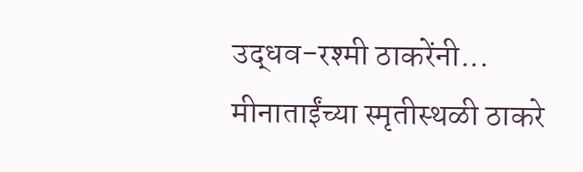उद्धव-रश्मी ठाकरेंनी...
मीनाताईंच्या स्मृतीस्थळी ठाकरे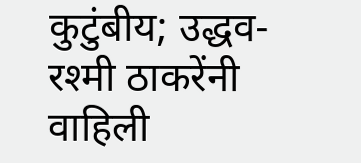कुटुंबीय; उद्धव-रश्मी ठाकरेंनी वाहिली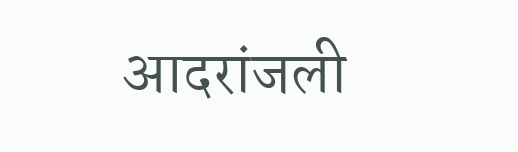आदरांजली